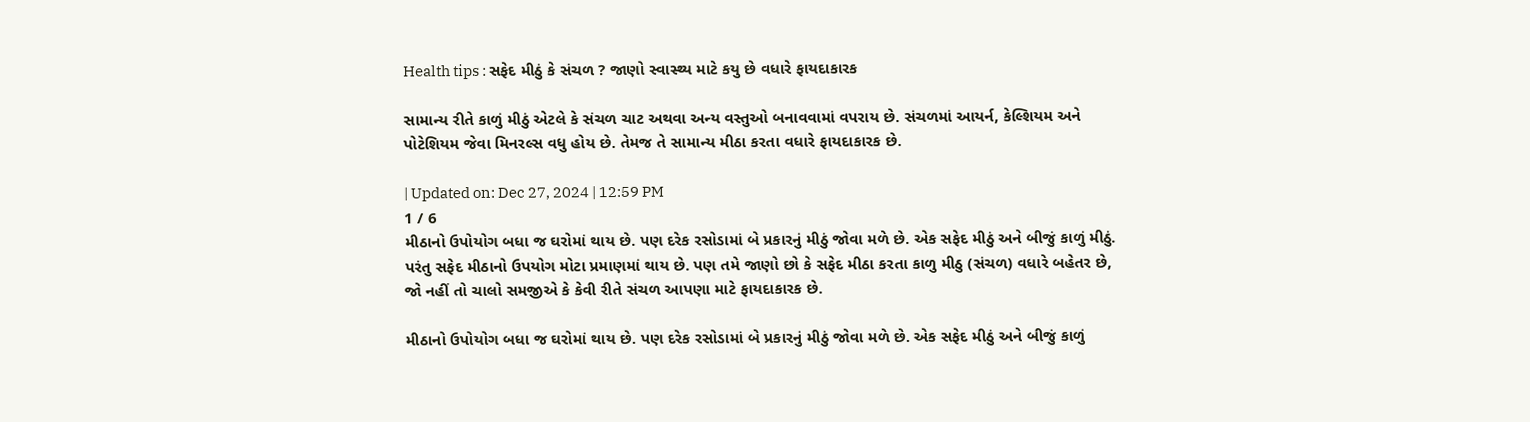Health tips : સફેદ મીઠું કે સંચળ ? જાણો સ્વાસ્થ્ય માટે કયુ છે વધારે ફાયદાકારક

સામાન્ય રીતે કાળું મીઠું એટલે કે સંચળ ચાટ અથવા અન્ય વસ્તુઓ બનાવવામાં વપરાય છે. સંચળમાં આયર્ન, કેલ્શિયમ અને પોટેશિયમ જેવા મિનરલ્સ વધુ હોય છે. તેમજ તે સામાન્ય મીઠા કરતા વધારે ફાયદાકારક છે.

| Updated on: Dec 27, 2024 | 12:59 PM
1 / 6
મીઠાનો ઉપોયોગ બધા જ ઘરોમાં થાય છે. પણ દરેક રસોડામાં બે પ્રકારનું મીઠું જોવા મળે છે. એક સફેદ મીઠું અને બીજું કાળું મીઠું. પરંતુ સફેદ મીઠાનો ઉપયોગ મોટા પ્રમાણમાં થાય છે. પણ તમે જાણો છો કે સફેદ મીઠા કરતા કાળુ મીઠુ (સંચળ) વધારે બહેતર છે, જો નહીં તો ચાલો સમજીએ કે કેવી રીતે સંચળ આપણા માટે ફાયદાકારક છે.

મીઠાનો ઉપોયોગ બધા જ ઘરોમાં થાય છે. પણ દરેક રસોડામાં બે પ્રકારનું મીઠું જોવા મળે છે. એક સફેદ મીઠું અને બીજું કાળું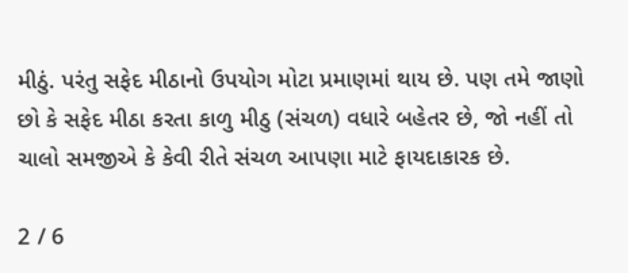મીઠું. પરંતુ સફેદ મીઠાનો ઉપયોગ મોટા પ્રમાણમાં થાય છે. પણ તમે જાણો છો કે સફેદ મીઠા કરતા કાળુ મીઠુ (સંચળ) વધારે બહેતર છે, જો નહીં તો ચાલો સમજીએ કે કેવી રીતે સંચળ આપણા માટે ફાયદાકારક છે.

2 / 6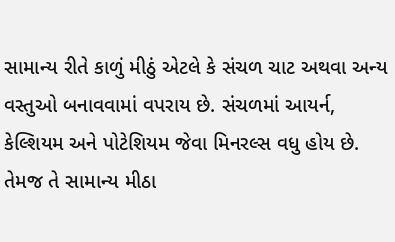સામાન્ય રીતે કાળું મીઠું એટલે કે સંચળ ચાટ અથવા અન્ય વસ્તુઓ બનાવવામાં વપરાય છે. સંચળમાં આયર્ન, કેલ્શિયમ અને પોટેશિયમ જેવા મિનરલ્સ વધુ હોય છે. તેમજ તે સામાન્ય મીઠા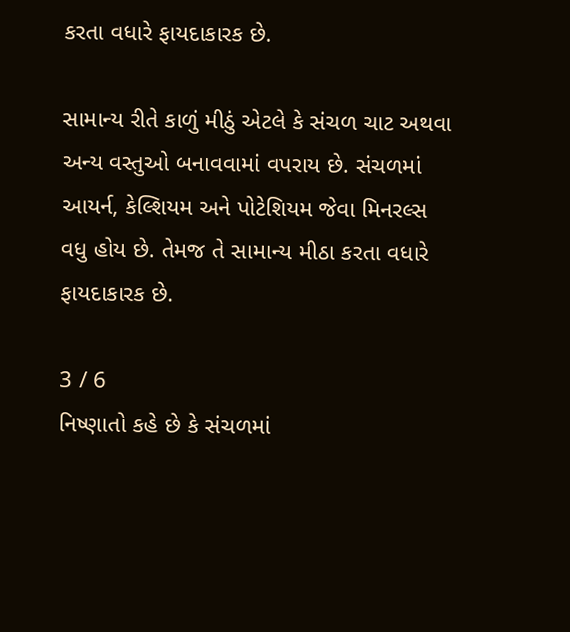કરતા વધારે ફાયદાકારક છે.

સામાન્ય રીતે કાળું મીઠું એટલે કે સંચળ ચાટ અથવા અન્ય વસ્તુઓ બનાવવામાં વપરાય છે. સંચળમાં આયર્ન, કેલ્શિયમ અને પોટેશિયમ જેવા મિનરલ્સ વધુ હોય છે. તેમજ તે સામાન્ય મીઠા કરતા વધારે ફાયદાકારક છે.

3 / 6
નિષ્ણાતો કહે છે કે સંચળમાં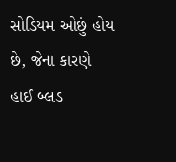સોડિયમ ઓછું હોય છે, જેના કારણે હાઈ બ્લડ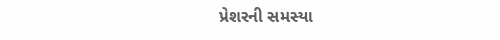પ્રેશરની સમસ્યા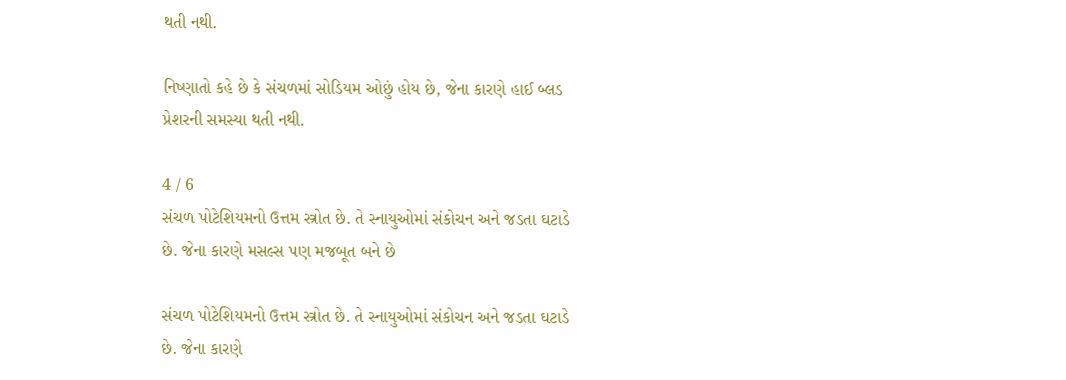થતી નથી.

નિષ્ણાતો કહે છે કે સંચળમાં સોડિયમ ઓછું હોય છે, જેના કારણે હાઈ બ્લડ પ્રેશરની સમસ્યા થતી નથી.

4 / 6
સંચળ પોટેશિયમનો ઉત્તમ સ્ત્રોત છે. તે સ્નાયુઓમાં સંકોચન અને જડતા ઘટાડે છે. જેના કારણે મસલ્સ પણ મજબૂત બને છે

સંચળ પોટેશિયમનો ઉત્તમ સ્ત્રોત છે. તે સ્નાયુઓમાં સંકોચન અને જડતા ઘટાડે છે. જેના કારણે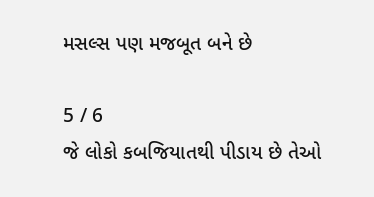મસલ્સ પણ મજબૂત બને છે

5 / 6
જે લોકો કબજિયાતથી પીડાય છે તેઓ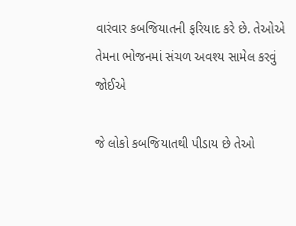વારંવાર કબજિયાતની ફરિયાદ કરે છે. તેઓએ તેમના ભોજનમાં સંચળ અવશ્ય સામેલ કરવું જોઈએ

જે લોકો કબજિયાતથી પીડાય છે તેઓ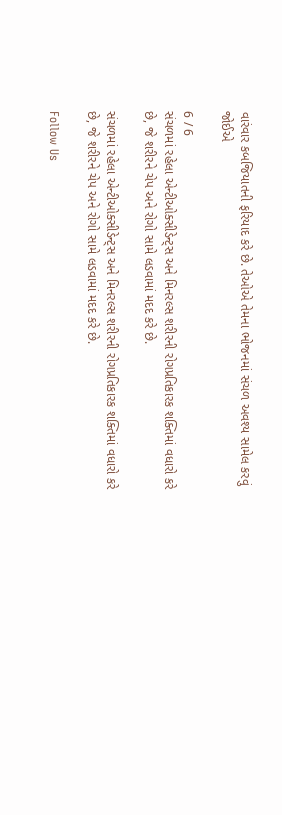વારંવાર કબજિયાતની ફરિયાદ કરે છે. તેઓએ તેમના ભોજનમાં સંચળ અવશ્ય સામેલ કરવું જોઈએ

6 / 6
સંચળમાં રહેલા એન્ટીઓક્સીડેન્ટ્સ અને મિનરલ્સ શરીરની રોગપ્રતિકારક શક્તિમાં વધારો કરે છે, જે શરીરને ચેપ અને રોગો સામે લડવામાં મદદ કરે છે.

સંચળમાં રહેલા એન્ટીઓક્સીડેન્ટ્સ અને મિનરલ્સ શરીરની રોગપ્રતિકારક શક્તિમાં વધારો કરે છે, જે શરીરને ચેપ અને રોગો સામે લડવામાં મદદ કરે છે.

Follow Us